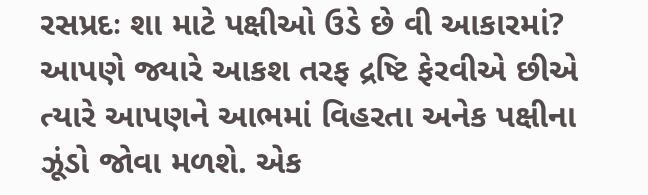રસપ્રદઃ શા માટે પક્ષીઓ ઉડે છે વી આકારમાં?
આપણે જ્યારે આકશ તરફ દ્રષ્ટિ ફેરવીએ છીએ ત્યારે આપણને આભમાં વિહરતા અનેક પક્ષીના ઝૂંડો જોવા મળશે. એક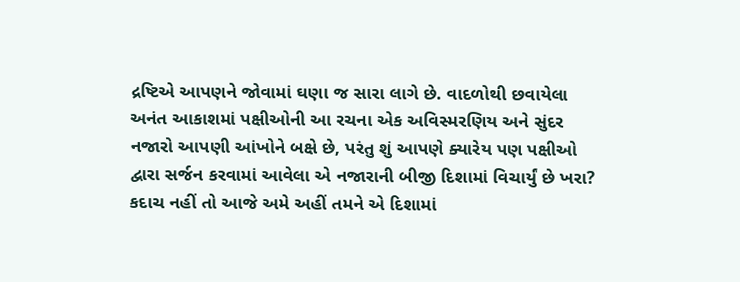દ્રષ્ટિએ આપણને જોવામાં ઘણા જ સારા લાગે છે. વાદળોથી છવાયેલા અનંત આકાશમાં પક્ષીઓની આ રચના એક અવિસ્મરણિય અને સુંદર નજારો આપણી આંખોને બક્ષે છે, પરંતુ શું આપણે ક્યારેય પણ પક્ષીઓ દ્વારા સર્જન કરવામાં આવેલા એ નજારાની બીજી દિશામાં વિચાર્યું છે ખરા? કદાચ નહીં તો આજે અમે અહીં તમને એ દિશામાં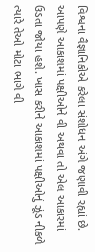વિશ્વના વૈજ્ઞાનિકોએ કરેલા સંશોધન અંગે જણાવી રહ્યાં છે.
આપણે આકાશમાં પક્ષીઓને વી અથવા તો એલ આકારમાં ઉડતા જોયા હશે. ખાસ કરીને આકાશમાં પક્ષીઓનું ઝૂંડ નીકળે ત્યારે તેઓ મોટા ભાગે વી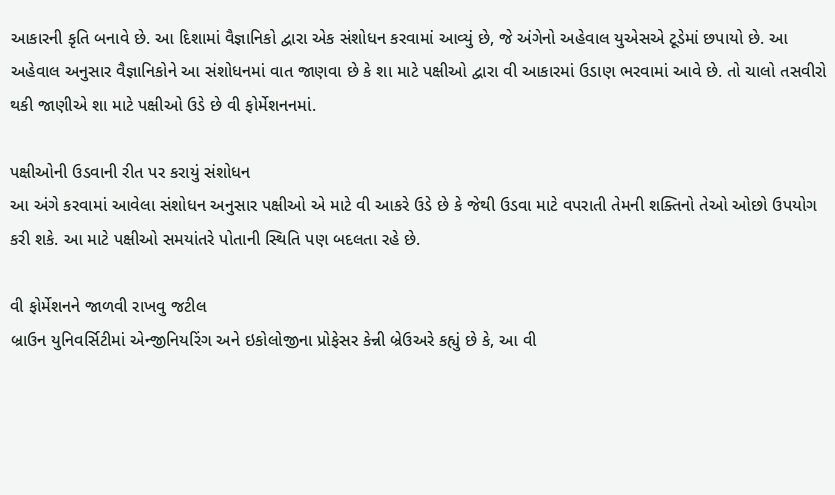આકારની કૃતિ બનાવે છે. આ દિશામાં વૈજ્ઞાનિકો દ્વારા એક સંશોધન કરવામાં આવ્યું છે, જે અંગેનો અહેવાલ યુએસએ ટૂડેમાં છપાયો છે. આ અહેવાલ અનુસાર વૈજ્ઞાનિકોને આ સંશોધનમાં વાત જાણવા છે કે શા માટે પક્ષીઓ દ્વારા વી આકારમાં ઉડાણ ભરવામાં આવે છે. તો ચાલો તસવીરો થકી જાણીએ શા માટે પક્ષીઓ ઉડે છે વી ફોર્મેશનનમાં.

પક્ષીઓની ઉડવાની રીત પર કરાયું સંશોધન
આ અંગે કરવામાં આવેલા સંશોધન અનુસાર પક્ષીઓ એ માટે વી આકરે ઉડે છે કે જેથી ઉડવા માટે વપરાતી તેમની શક્તિનો તેઓ ઓછો ઉપયોગ કરી શકે. આ માટે પક્ષીઓ સમયાંતરે પોતાની સ્થિતિ પણ બદલતા રહે છે.

વી ફોર્મેશનને જાળવી રાખવુ જટીલ
બ્રાઉન યુનિવર્સિટીમાં એન્જીનિયરિંગ અને ઇકોલોજીના પ્રોફેસર કેન્ની બ્રેઉઅરે કહ્યું છે કે, આ વી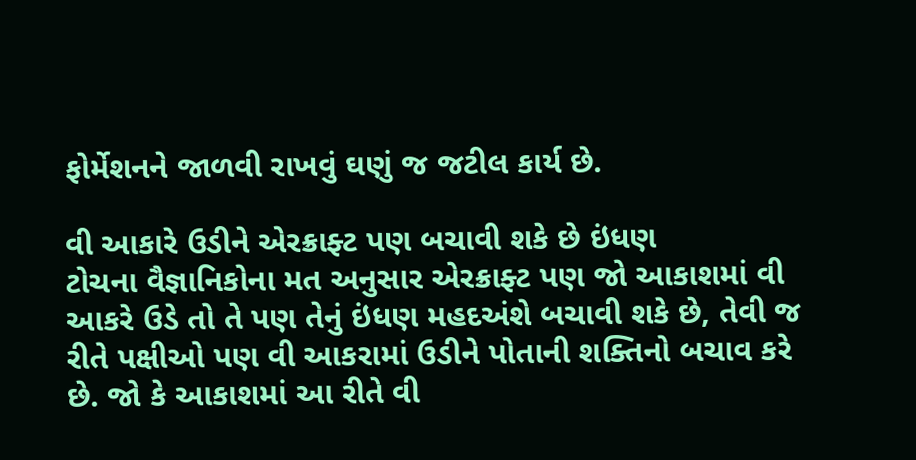ફોર્મેશનને જાળવી રાખવું ઘણું જ જટીલ કાર્ય છે.

વી આકારે ઉડીને એરક્રાફ્ટ પણ બચાવી શકે છે ઇંધણ
ટોચના વૈજ્ઞાનિકોના મત અનુસાર એરક્રાફ્ટ પણ જો આકાશમાં વી આકરે ઉડે તો તે પણ તેનું ઇંધણ મહદઅંશે બચાવી શકે છે, તેવી જ રીતે પક્ષીઓ પણ વી આકરામાં ઉડીને પોતાની શક્તિનો બચાવ કરે છે. જો કે આકાશમાં આ રીતે વી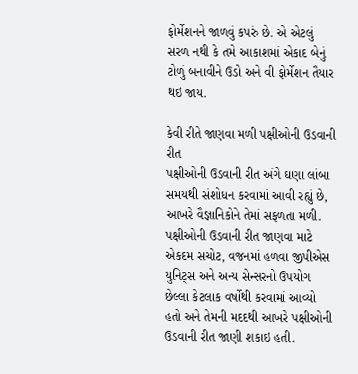ફોર્મેશનને જાળવું કપરું છે. એ એટલું સરળ નથી કે તમે આકાશમાં એકાદ બેનું ટોળું બનાવીને ઉડો અને વી ફોર્મેશન તૈયાર થઇ જાય.

કેવી રીતે જાણવા મળી પક્ષીઓની ઉડવાની રીત
પક્ષીઓની ઉડવાની રીત અંગે ઘણા લાંબા સમયથી સંશોધન કરવામાં આવી રહ્યું છે, આખરે વૈજ્ઞાનિકોને તેમાં સફળતા મળી. પક્ષીઓની ઉડવાની રીત જાણવા માટે એકદમ સચોટ, વજનમાં હળવા જીપીએસ યુનિટ્સ અને અન્ય સેન્સરનો ઉપયોગ છેલ્લા કેટલાક વર્ષોથી કરવામાં આવ્યો હતો અને તેમની મદદથી આખરે પક્ષીઓની ઉડવાની રીત જાણી શકાઇ હતી.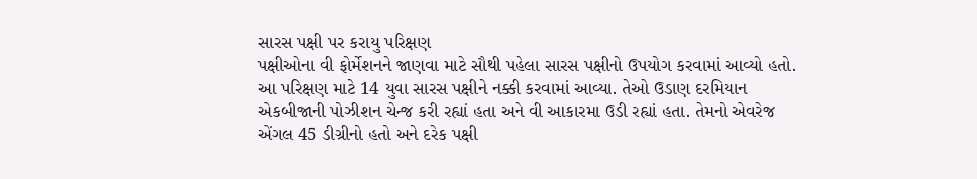સારસ પક્ષી પર કરાયુ પરિક્ષણ
પક્ષીઓના વી ફોર્મેશનને જાણવા માટે સૌથી પહેલા સારસ પક્ષીનો ઉપયોગ કરવામાં આવ્યો હતો. આ પરિક્ષણ માટે 14 યુવા સારસ પક્ષીને નક્કી કરવામાં આવ્યા. તેઓ ઉડાણ દરમિયાન એકબીજાની પોઝીશન ચેન્જ કરી રહ્યાં હતા અને વી આકારમા ઉડી રહ્યાં હતા. તેમનો એવરેજ એંગલ 45 ડીગ્રીનો હતો અને દરેક પક્ષી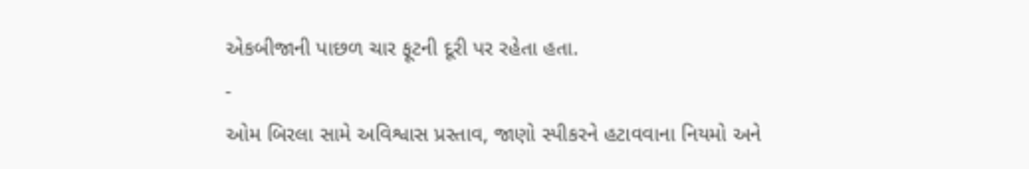એકબીજાની પાછળ ચાર ફૂટની દૂરી પર રહેતા હતા.
-
ઓમ બિરલા સામે અવિશ્વાસ પ્રસ્તાવ, જાણો સ્પીકરને હટાવવાના નિયમો અને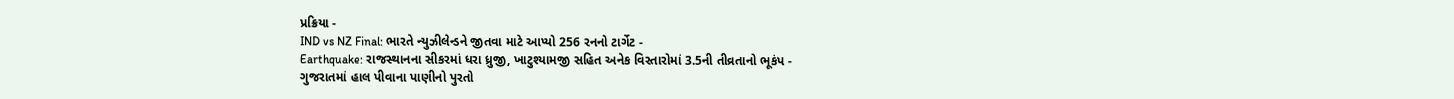પ્રક્રિયા -
IND vs NZ Final: ભારતે ન્યુઝીલેન્ડને જીતવા માટે આપ્યો 256 રનનો ટાર્ગેટ -
Earthquake: રાજસ્થાનના સીકરમાં ધરા ધ્રુજી, ખાટુશ્યામજી સહિત અનેક વિસ્તારોમાં 3.5ની તીવ્રતાનો ભૂકંપ -
ગુજરાતમાં હાલ પીવાના પાણીનો પુરતો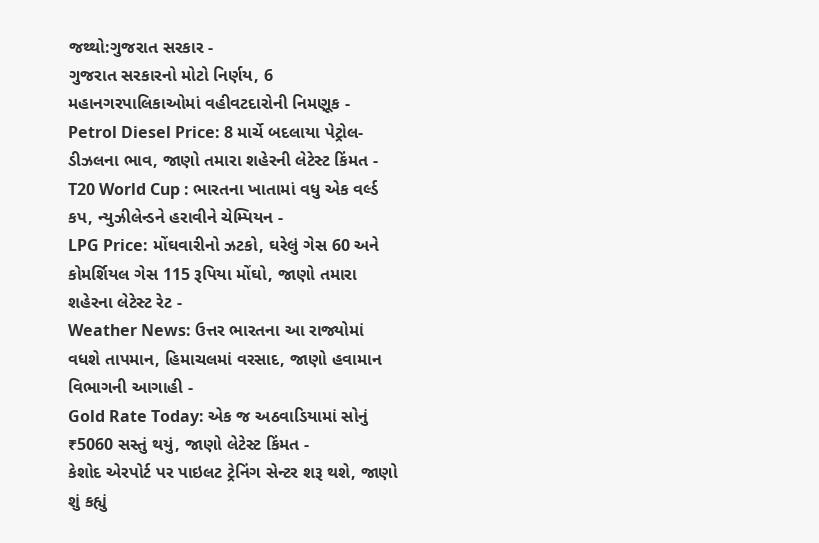જથ્થો:ગુજરાત સરકાર -
ગુજરાત સરકારનો મોટો નિર્ણય, 6 મહાનગરપાલિકાઓમાં વહીવટદારોની નિમણૂક -
Petrol Diesel Price: 8 માર્ચે બદલાયા પેટ્રોલ-ડીઝલના ભાવ, જાણો તમારા શહેરની લેટેસ્ટ કિંમત -
T20 World Cup : ભારતના ખાતામાં વધુ એક વર્લ્ડ કપ, ન્યુઝીલેન્ડને હરાવીને ચેમ્પિયન -
LPG Price: મોંઘવારીનો ઝટકો, ઘરેલું ગેસ 60 અને કોમર્શિયલ ગેસ 115 રૂપિયા મોંઘો, જાણો તમારા શહેરના લેટેસ્ટ રેટ -
Weather News: ઉત્તર ભારતના આ રાજ્યોમાં વધશે તાપમાન, હિમાચલમાં વરસાદ, જાણો હવામાન વિભાગની આગાહી -
Gold Rate Today: એક જ અઠવાડિયામાં સોનું ₹5060 સસ્તું થયું, જાણો લેટેસ્ટ કિંમત -
કેશોદ એરપોર્ટ પર પાઇલટ ટ્રેનિંગ સેન્ટર શરૂ થશે, જાણો શું કહ્યું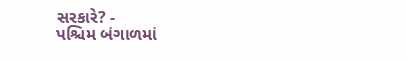સરકારે? -
પશ્ચિમ બંગાળમાં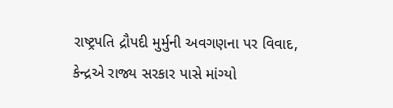રાષ્ટ્રપતિ દ્રૌપદી મુર્મુની અવગણના પર વિવાદ, કેન્દ્રએ રાજ્ય સરકાર પાસે માંગ્યો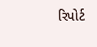રિપોર્ટ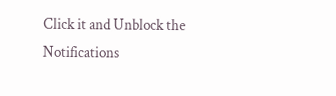Click it and Unblock the Notifications